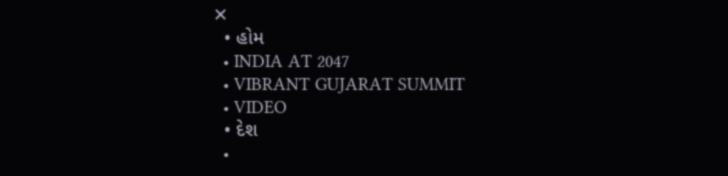✕
  • હોમ
  • INDIA AT 2047
  • VIBRANT GUJARAT SUMMIT
  • VIDEO
  • દેશ
  •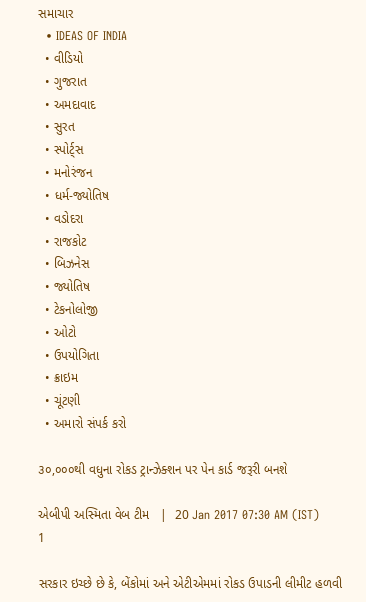સમાચાર
  • IDEAS OF INDIA
  • વીડિયો
  • ગુજરાત
  • અમદાવાદ
  • સુરત
  • સ્પોર્ટ્સ
  • મનોરંજન
  • ધર્મ-જ્યોતિષ
  • વડોદરા
  • રાજકોટ
  • બિઝનેસ
  • જ્યોતિષ
  • ટેકનોલોજી
  • ઓટો
  • ઉપયોગિતા
  • ક્રાઇમ
  • ચૂંટણી
  • અમારો સંપર્ક કરો

૩૦,૦૦૦થી વધુના રોકડ ટ્રાન્ઝેક્શન પર પેન કાર્ડ જરૂરી બનશે

એબીપી અસ્મિતા વેબ ટીમ   |  20 Jan 2017 07:30 AM (IST)
1

સરકાર ઇચ્‍છે છે કે, બેંકોમાં અને એટીએમમાં રોકડ ઉપાડની લીમીટ હળવી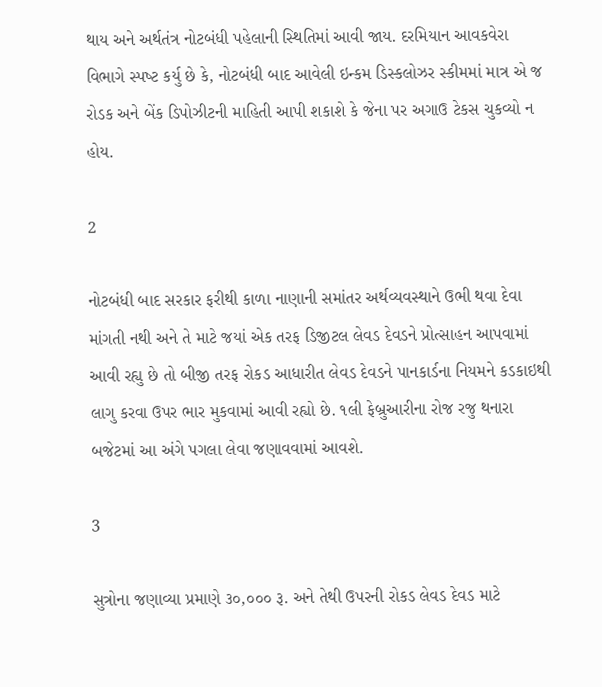થાય અને અર્થતંત્ર નોટબંધી પહેલાની સ્‍થિતિમાં આવી જાય. દરમિયાન આવકવેરા વિભાગે સ્‍પષ્‍ટ કર્યુ છે કે, નોટબંધી બાદ આવેલી ઇન્‍કમ ડિસ્‍કલોઝર સ્‍કીમમાં માત્ર એ જ રોડક અને બેંક ડિપોઝીટની માહિતી આપી શકાશે કે જેના પર અગાઉ ટેકસ ચુકવ્‍યો ન હોય.

2

નોટબંધી બાદ સરકાર ફરીથી કાળા નાણાની સમાંતર અર્થવ્‍યવસ્‍થાને ઉભી થવા દેવા માંગતી નથી અને તે માટે જયાં એક તરફ ડિજીટલ લેવડ દેવડને પ્રોત્‍સાહન આપવામાં આવી રહ્યુ છે તો બીજી તરફ રોકડ આધારીત લેવડ દેવડને પાનકાર્ડના નિયમને કડકાઇથી લાગુ કરવા ઉપર ભાર મુકવામાં આવી રહ્યો છે. ૧લી ફેબ્રુઆરીના રોજ રજુ થનારા બજેટમાં આ અંગે પગલા લેવા જણાવવામાં આવશે.

3

સુત્રોના જણાવ્‍યા પ્રમાણે ૩૦,૦૦૦ રૂ. અને તેથી ઉપરની રોકડ લેવડ દેવડ માટે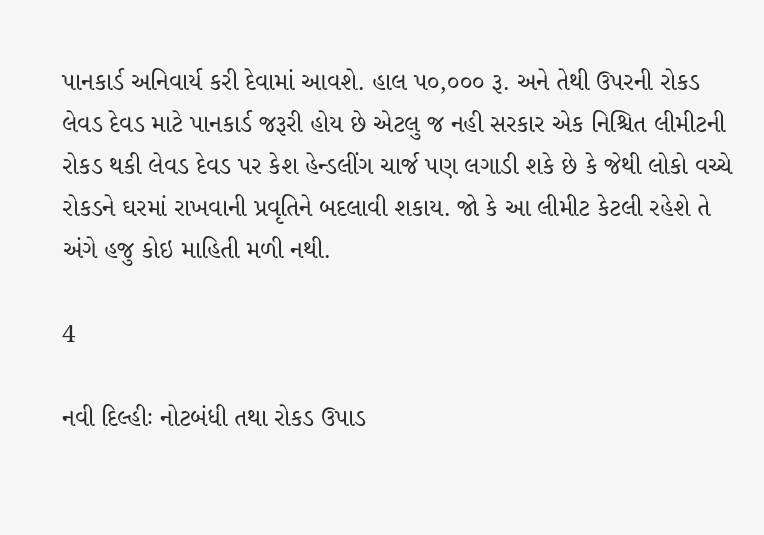પાનકાર્ડ અનિવાર્ય કરી દેવામાં આવશે. હાલ પ૦,૦૦૦ રૂ. અને તેથી ઉપરની રોકડ લેવડ દેવડ માટે પાનકાર્ડ જરૂરી હોય છે એટલુ જ નહી સરકાર એક નિશ્ચિત લીમીટની રોકડ થકી લેવડ દેવડ પર કેશ હેન્‍ડલીંગ ચાર્જ પણ લગાડી શકે છે કે જેથી લોકો વચ્‍ચે રોકડને ઘરમાં રાખવાની પ્રવૃતિને બદલાવી શકાય. જો કે આ લીમીટ કેટલી રહેશે તે અંગે હજુ કોઇ માહિતી મળી નથી.

4

નવી દિલ્હીઃ નોટબંધી તથા રોકડ ઉપાડ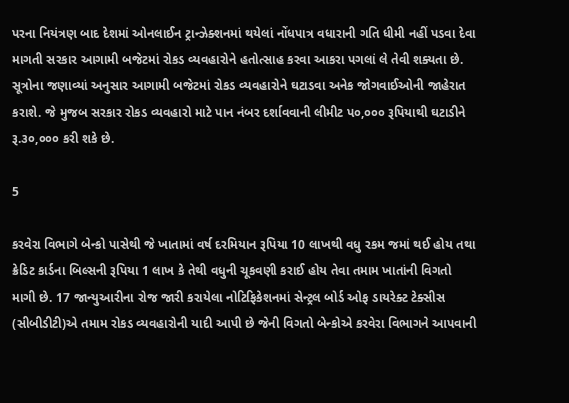પરના નિયંત્રણ બાદ દેશમાં ઓનલાઈન ટ્રાન્ઝેક્શનમાં થયેલાં નોંધપાત્ર વધારાની ગતિ ધીમી નહીં પડવા દેવા માગતી સરકાર આગામી બજેટમાં રોકડ વ્યવહારોને હતોત્સાહ કરવા આકરા પગલાં લે તેવી શક્યતા છે. સૂત્રોના જણાવ્યાં અનુસાર આગામી બજેટમાં રોકડ વ્યવહારોને ઘટાડવા અનેક જોગવાઈઓની જાહેરાત કરાશે. જે મુજબ સરકાર રોકડ વ્‍યવહારો માટે પાન નંબર દર્શાવવાની લીમીટ પ૦,૦૦૦ રૂપિયાથી ઘટાડીને રૂ.૩૦,૦૦૦ કરી શકે છે.

5

કરવેરા વિભાગે બેન્કો પાસેથી જે ખાતામાં વર્ષ દરમિયાન રૂપિયા 10 લાખથી વધુ રકમ જમાં થઈ હોય તથા ક્રેડિટ કાર્ડના બિલ્સની રૂપિયા 1 લાખ કે તેથી વધુની ચૂકવણી કરાઈ હોય તેવા તમામ ખાતાંની વિગતો માગી છે. 17 જાન્યુઆરીના રોજ જારી કરાયેલા નોટિફિકેશનમાં સેન્ટ્રલ બોર્ડ ઓફ ડાયરેક્ટ ટેક્સીસ (સીબીડીટી)એ તમામ રોકડ વ્યવહારોની યાદી આપી છે જેની વિગતો બેન્કોએ કરવેરા વિભાગને આપવાની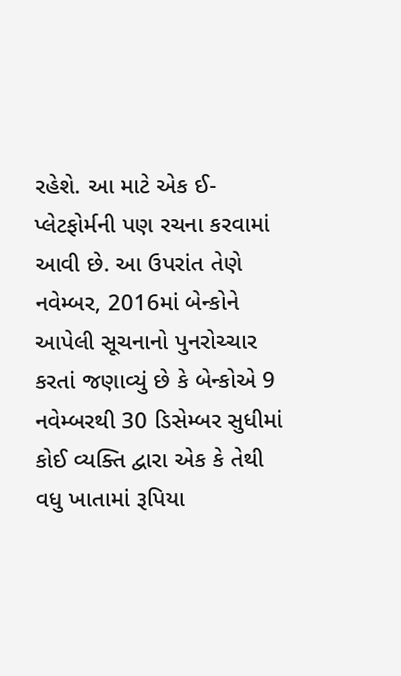રહેશે. આ માટે એક ઈ-પ્લેટફોર્મની પણ રચના કરવામાં આવી છે. આ ઉપરાંત તેણે નવેમ્બર, 2016માં બેન્કોને આપેલી સૂચનાનો પુનરોચ્ચાર કરતાં જણાવ્યું છે કે બેન્કોએ 9 નવેમ્બરથી 30 ડિસેમ્બર સુધીમાં કોઈ વ્યક્તિ દ્વારા એક કે તેથી વધુ ખાતામાં રૂપિયા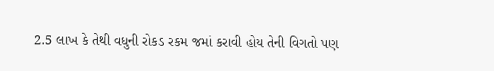2.5 લાખ કે તેથી વધુની રોકડ રકમ જમાં કરાવી હોય તેની વિગતો પણ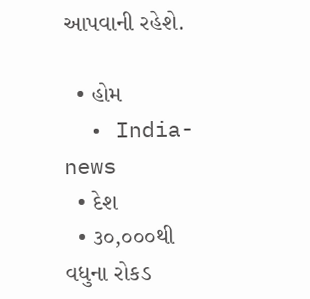આપવાની રહેશે.

  • હોમ
  • India-news
  • દેશ
  • ૩૦,૦૦૦થી વધુના રોકડ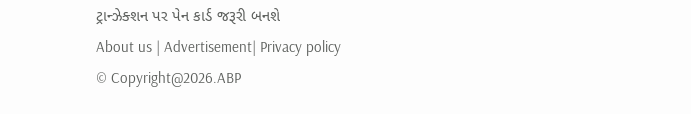ટ્રાન્ઝેક્શન પર પેન કાર્ડ જરૂરી બનશે
About us | Advertisement| Privacy policy
© Copyright@2026.ABP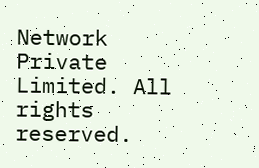Network Private Limited. All rights reserved.